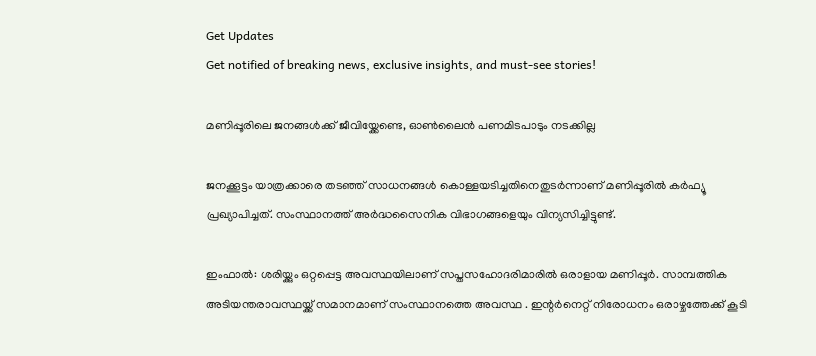Get Updates
Get notified of breaking news, exclusive insights, and must-see stories!

മണിപ്പൂരിലെ ജനങ്ങൾക്ക് ജീവിയ്ക്കേണ്ടെ, ഓൺലൈൻ പണമിടപാടും നടക്കില്ല

ജനക്കൂട്ടം യാത്രക്കാരെ തടഞ്ഞ് സാധനങ്ങൾ കൊള്ളയടിച്ചതിനെതുടർന്നാണ് മണിപ്പൂരിൽ കർഫ്യൂ പ്രഖ്യാപിച്ചത്. സംസ്ഥാനത്ത് അർദ്ധസൈനിക വിഭാഗങ്ങളെയും വിന്യസിച്ചിട്ടുണ്ട്.

ഇംഫാൽ: ശരിയ്ക്കും ഒറ്റപ്പെട്ട അവസ്ഥയിലാണ് സപ്തസഹോദരിമാരില്‍ ഒരാളായ മണിപ്പൂര്‍. സാമ്പത്തിക അടിയന്തരാവസ്ഥയ്ക്ക് സമാനമാണ് സംസ്ഥാനത്തെ അവസ്ഥ . ഇന്റര്‍നെറ്റ് നിരോധനം ഒരാഴ്ചത്തേക്ക് കൂടി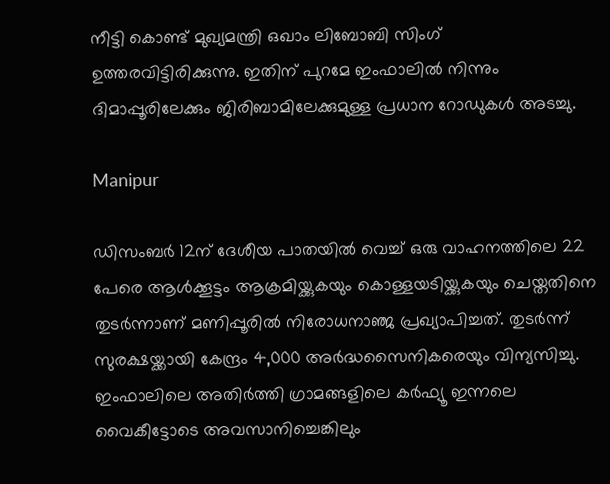നീട്ടി കൊണ്ട് മുഖ്യമന്ത്രി ഒഖാം ലിബോബി സിംഗ് ഉത്തരവിട്ടിരിക്കുന്നു. ഇതിന് പുറമേ ഇംഫാലില്‍ നിന്നും ദിമാപ്പൂരിലേക്കും ജിരിബാമിലേക്കുമുള്ള പ്രധാന റോഡുകള്‍ അടച്ചു.

Manipur

ഡിസംബര്‍ 12ന് ദേശീയ പാതയില്‍ വെച്ച് ഒരു വാഹനത്തിലെ 22 പേരെ ആള്‍ക്കൂട്ടം ആക്രമിയ്ക്കുകയും കൊള്ളയടിയ്ക്കുകയും ചെയ്തതിനെ തുടര്‍ന്നാണ് മണിപ്പൂരില്‍ നിരോധനാഞ്ജ പ്രഖ്യാപിച്ചത്. തുടര്‍ന്ന് സുരക്ഷയ്ക്കായി കേന്ദ്രം 4,000 അര്‍ദ്ധസൈനികരെയും വിന്യസിച്ചു. ഇംഫാലിലെ അതിര്‍ത്തി ഗ്രാമങ്ങളിലെ കര്‍ഫ്യൂ ഇന്നലെ വൈകീട്ടോടെ അവസാനിച്ചെങ്കിലും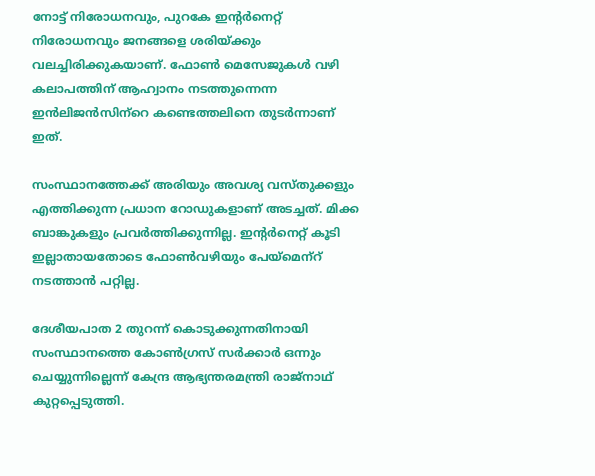നോട്ട് നിരോധനവും, പുറകേ ഇന്റര്‍നെറ്റ് നിരോധനവും ജനങ്ങളെ ശരിയ്ക്കും വലച്ചിരിക്കുകയാണ്. ഫോണ്‍ മെസേജുകള്‍ വഴി കലാപത്തിന് ആഹ്വാനം നടത്തുന്നെന്ന ഇന്‍ലിജന്‍സിന്‌റെ കണ്ടെത്തലിനെ തുടര്‍ന്നാണ് ഇത്.

സംസ്ഥാനത്തേക്ക് അരിയും അവശ്യ വസ്തുക്കളും എത്തിക്കുന്ന പ്രധാന റോഡുകളാണ് അടച്ചത്. മിക്ക ബാങ്കുകളും പ്രവര്‍ത്തിക്കുന്നില്ല. ഇന്റര്‍നെറ്റ് കൂടി ഇല്ലാതായതോടെ ഫോണ്‍വഴിയും പേയ്‌മെന്‌റ് നടത്താന്‍ പറ്റില്ല.

ദേശീയപാത 2 തുറന്ന് കൊടുക്കുന്നതിനായി സംസ്ഥാനത്തെ കോണ്‍ഗ്രസ് സര്‍ക്കാര്‍ ഒന്നും ചെയ്യുന്നില്ലെന്ന് കേന്ദ്ര ആഭ്യന്തരമന്ത്രി രാജ്‌നാഥ് കുറ്റപ്പെടുത്തി.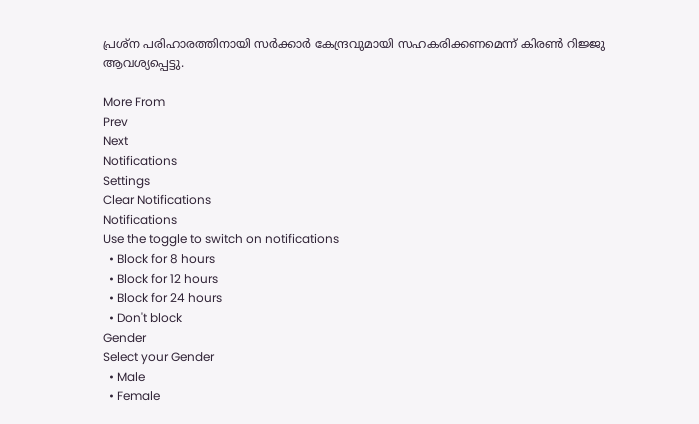പ്രശ്‌ന പരിഹാരത്തിനായി സര്‍ക്കാര്‍ കേന്ദ്രവുമായി സഹകരിക്കണമെന്ന് കിരണ്‍ റിജ്ജു ആവശ്യപ്പെട്ടു.

More From
Prev
Next
Notifications
Settings
Clear Notifications
Notifications
Use the toggle to switch on notifications
  • Block for 8 hours
  • Block for 12 hours
  • Block for 24 hours
  • Don't block
Gender
Select your Gender
  • Male
  • Female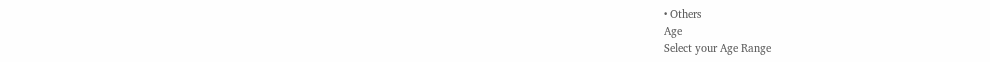• Others
Age
Select your Age Range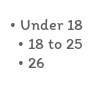• Under 18
  • 18 to 25
  • 26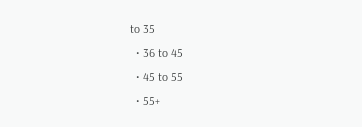to 35
  • 36 to 45
  • 45 to 55
  • 55+